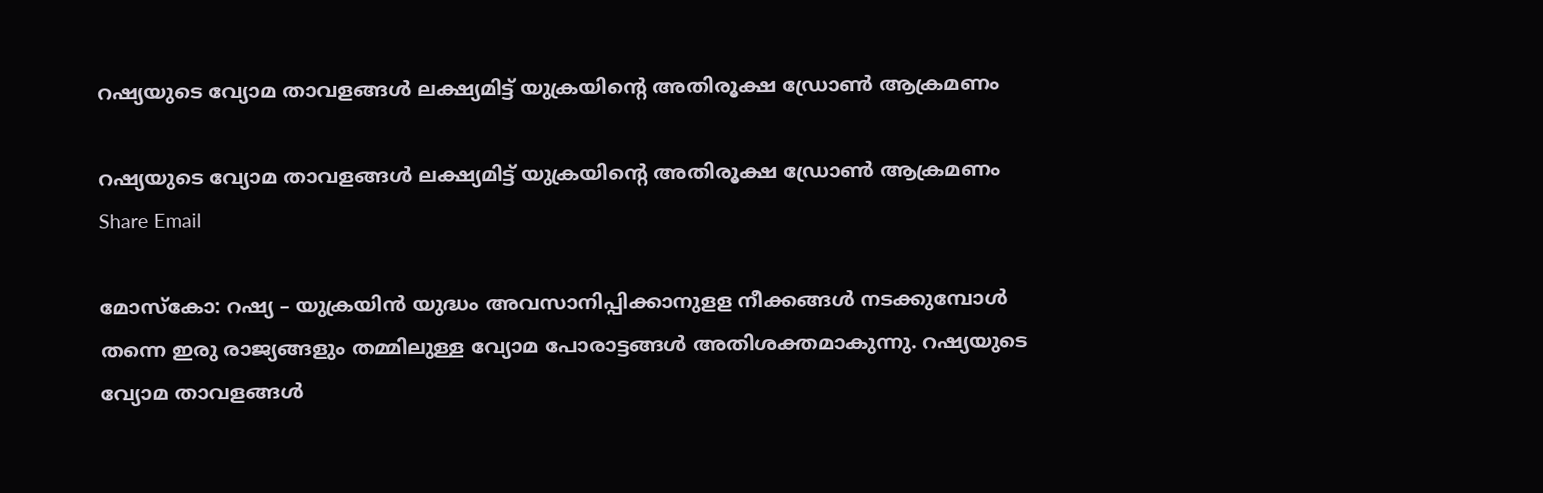റഷ്യയുടെ വ്യോമ താവളങ്ങള്‍ ലക്ഷ്യമിട്ട് യുക്രയിന്റെ അതിരൂക്ഷ ഡ്രോണ്‍ ആക്രമണം

റഷ്യയുടെ വ്യോമ താവളങ്ങള്‍ ലക്ഷ്യമിട്ട് യുക്രയിന്റെ അതിരൂക്ഷ ഡ്രോണ്‍ ആക്രമണം
Share Email

മോസ്‌കോ: റഷ്യ – യുക്രയിന്‍ യുദ്ധം അവസാനിപ്പിക്കാനുളള നീക്കങ്ങള്‍ നടക്കുമ്പോള്‍ തന്നെ ഇരു രാജ്യങ്ങളും തമ്മിലുള്ള വ്യോമ പോരാട്ടങ്ങള്‍ അതിശക്തമാകുന്നു. റഷ്യയുടെ വ്യോമ താവളങ്ങള്‍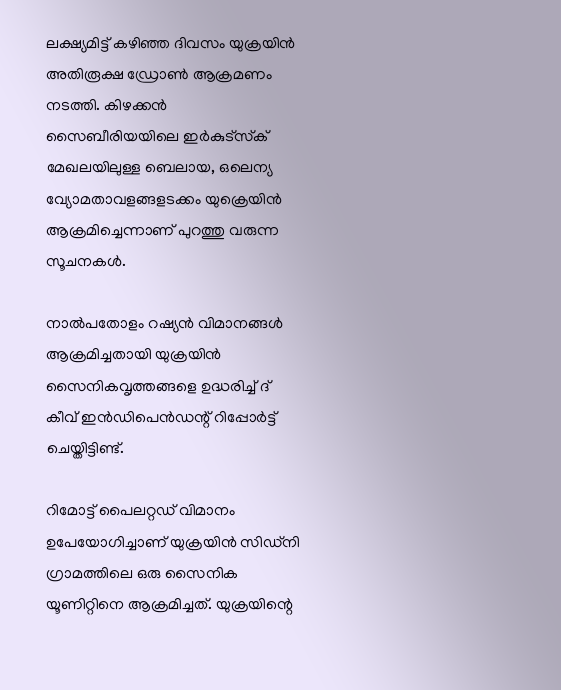ലക്ഷ്യമിട്ട് കഴിഞ്ഞ ദിവസം യുക്രയിന്‍ അതിരൂക്ഷ ഡ്രോണ്‍ ആക്രമണം നടത്തി. കിഴക്കന്‍ സൈബീരിയയിലെ ഇര്‍കുട്‌സ്‌ക് മേഖലയിലുള്ള ബെലായ, ഒലെന്യ വ്യോമതാവളങ്ങളടക്കം യുക്രെയിന്‍ ആക്രമിച്ചെന്നാണ് പുറത്തു വരുന്ന സൂചനകള്‍.

നാല്‍പതോളം റഷ്യന്‍ വിമാനങ്ങള്‍ ആക്രമിച്ചതായി യുക്രയിന്‍ സൈനികവൃത്തങ്ങളെ ഉദ്ധരിച്ച് ദ് കീവ് ഇന്‍ഡിപെന്‍ഡന്റ് റിപ്പോര്‍ട്ട് ചെയ്തിട്ടിണ്ട്.

റിമോട്ട് പൈലറ്റഡ് വിമാനം ഉപേയോഗിച്ചാണ് യുക്രയിന്‍ സിഡ്‌നി ഗ്രാമത്തിലെ ഒരു സൈനിക യൂണിറ്റിനെ ആക്രമിച്ചത്. യുക്രയിന്റെ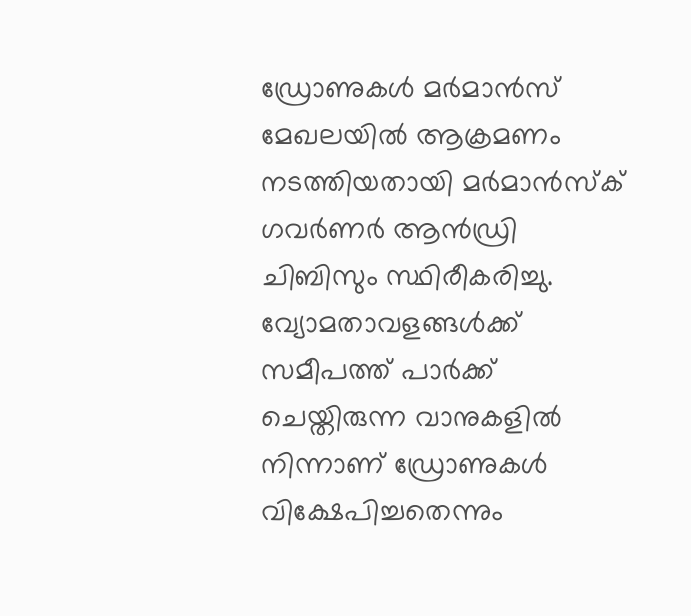ഡ്രോണുകള്‍ മര്‍മാന്‍സ് മേഖലയില്‍ ആക്രമണം നടത്തിയതായി മര്‍മാന്‍സ്‌ക് ഗവര്‍ണര്‍ ആന്‍ഡ്രി ചിബിസും സ്ഥിരീകരിച്ചു. വ്യോമതാവളങ്ങള്‍ക്ക് സമീപത്ത് പാര്‍ക്ക് ചെയ്തിരുന്ന വാനുകളില്‍ നിന്നാണ് ഡ്രോണുകള്‍ വിക്ഷേപിച്ചതെന്നും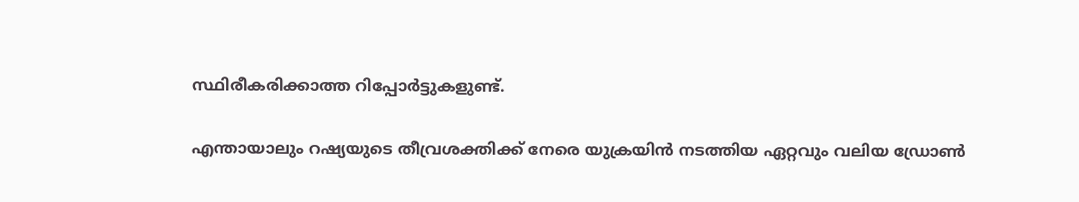സ്ഥിരീകരിക്കാത്ത റിപ്പോര്‍ട്ടുകളുണ്ട്.

എന്തായാലും റഷ്യയുടെ തീവ്രശക്തിക്ക് നേരെ യുക്രയിന്‍ നടത്തിയ ഏറ്റവും വലിയ ഡ്രോണ്‍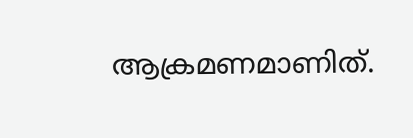ആക്രമണമാണിത്.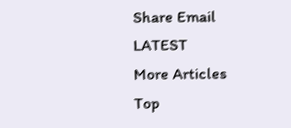Share Email
LATEST
More Articles
Top